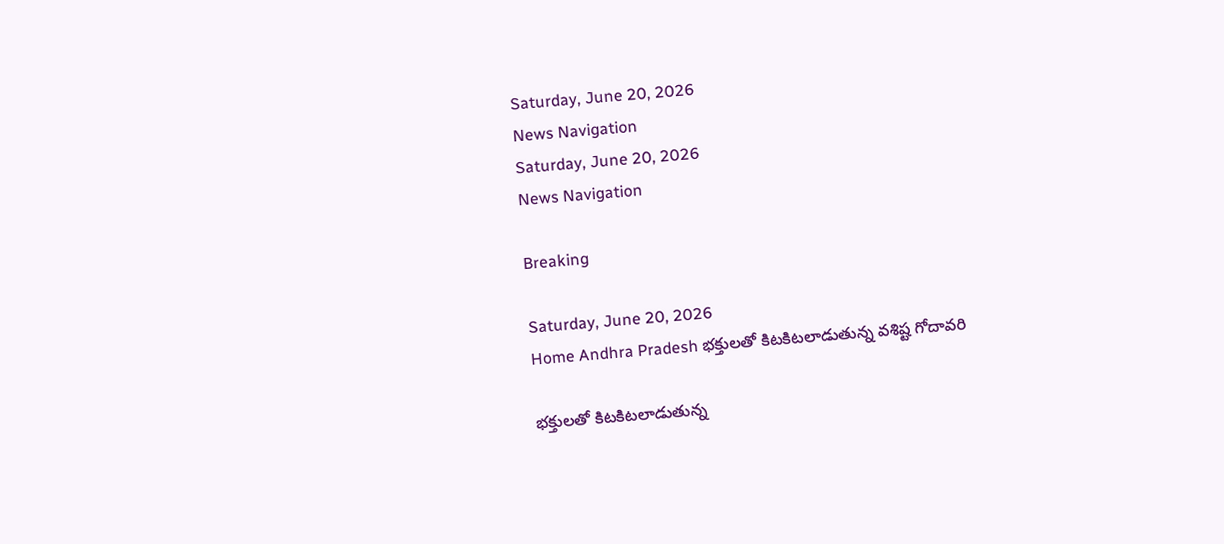Saturday, June 20, 2026
News Navigation
Saturday, June 20, 2026
News Navigation

Breaking

Saturday, June 20, 2026
Home Andhra Pradesh భక్తులతో కిటకిటలాడుతున్న వశిష్ట గోదావరి

భక్తులతో కిటకిటలాడుతున్న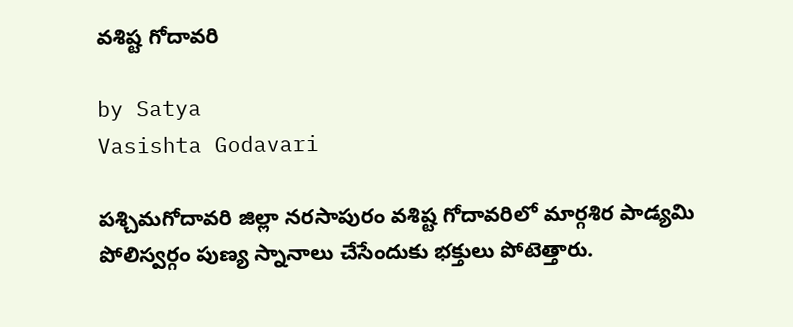వశిష్ట గోదావరి

by Satya
Vasishta Godavari

పశ్చిమగోదావరి జిల్లా నరసాపురం వశిష్ట గోదావరిలో మార్గశిర పాడ్యమి పోలిస్వర్గం పుణ్య స్నానాలు చేసేందుకు భక్తులు పోటెత్తారు.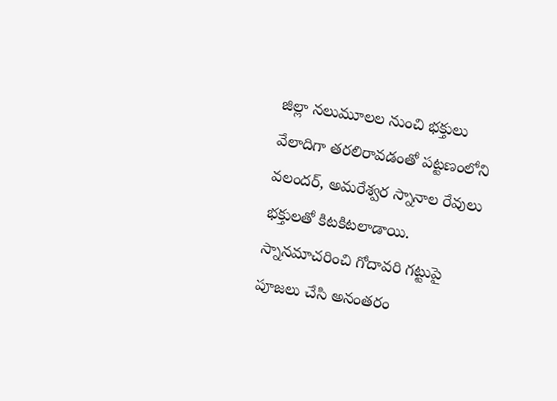జిల్లా నలుమూలల నుంచి భక్తులు వేలాదిగా తరలిరావడంతో పట్టణంలోని వలందర్, అమరేశ్వర స్నానాల రేవులు భక్తులతో కిటకిటలాడాయి. స్నానమాచరించి గోదావరి గట్టుపై పూజలు చేసి అనంతరం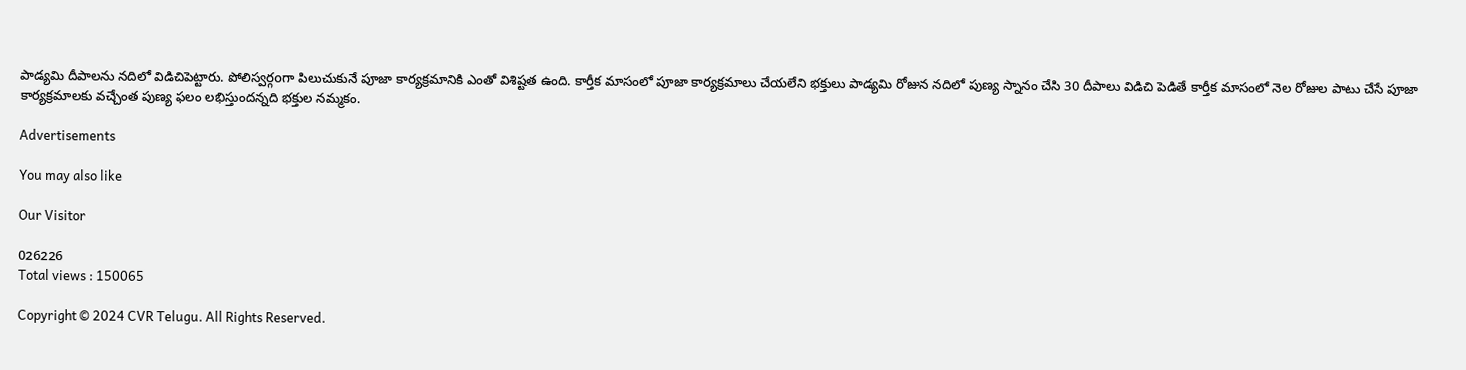పాడ్యమి దీపాలను నదిలో విడిచిపెట్టారు. పోలిస్వర్గoగా పిలుచుకునే పూజా కార్యక్రమానికి ఎంతో విశిష్టత ఉంది. కార్తీక మాసంలో పూజా కార్యక్రమాలు చేయలేని భక్తులు పాడ్యమి రోజున నదిలో పుణ్య స్నానం చేసి 30 దీపాలు విడిచి పెడితే కార్తీక మాసంలో నెల రోజుల పాటు చేసే పూజా కార్యక్రమాలకు వచ్చేంత పుణ్య ఫలం లభిస్తుందన్నది భక్తుల నమ్మకం.

Advertisements

You may also like

Our Visitor

026226
Total views : 150065

Copyright © 2024 CVR Telugu. All Rights Reserved.